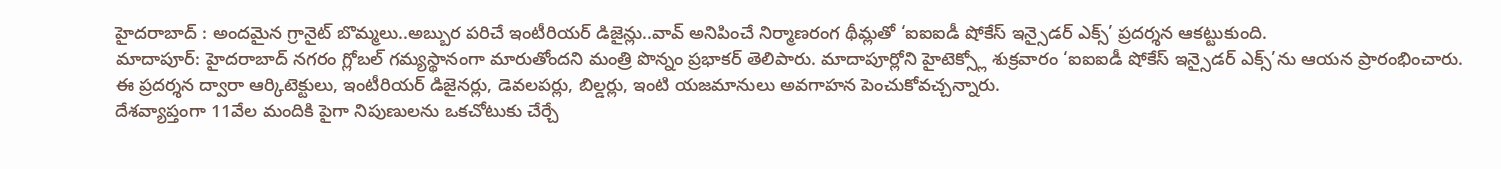హైదరాబాద్ : అందమైన గ్రానైట్ బొమ్మలు..అబ్బుర పరిచే ఇంటీరియర్ డిజైన్లు..వావ్ అనిపించే నిర్మాణరంగ థీమ్లతో ‘ఐఐఐడీ షోకేస్ ఇన్సైడర్ ఎక్స్’ ప్రదర్శన ఆకట్టుకుంది.
మాదాపూర్: హైదరాబాద్ నగరం గ్లోబల్ గమ్యస్థానంగా మారుతోందని మంత్రి పొన్నం ప్రభాకర్ తెలిపారు. మాదాపూర్లోని హైటెక్స్లో శుక్రవారం ‘ఐఐఐడీ షోకేస్ ఇన్సైడర్ ఎక్స్’ను ఆయన ప్రారంభించారు.
ఈ ప్రదర్శన ద్వారా ఆర్కిటెక్టులు, ఇంటీరియర్ డిజైనర్లు, డెవలపర్లు, బిల్డర్లు, ఇంటి యజమానులు అవగాహన పెంచుకోవచ్చన్నారు.
దేశవ్యాప్తంగా 11వేల మందికి పైగా నిపుణులను ఒకచోటుకు చేర్చే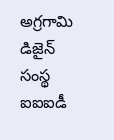అగ్రగామి డిజైన్ సంస్థ ఐఐఐడీ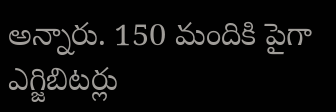అన్నారు. 150 మందికి పైగా ఎగ్జిబిటర్లు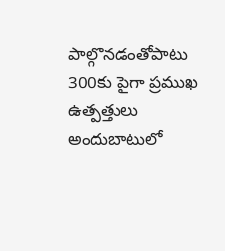పాల్గొనడంతోపాటు 300కు పైగా ప్రముఖ ఉత్పత్తులు అందుబాటులో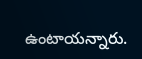ఉంటాయన్నారు.